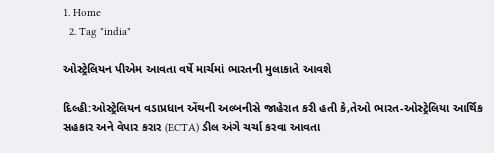1. Home
  2. Tag "india"

ઓસ્ટ્રેલિયન પીએમ આવતા વર્ષે માર્ચમાં ભારતની મુલાકાતે આવશે

દિલ્હી:ઓસ્ટ્રેલિયન વડાપ્રધાન એંથની અલ્બનીસે જાહેરાત કરી હતી કે,તેઓ ભારત-ઓસ્ટ્રેલિયા આર્થિક સહકાર અને વેપાર કરાર (ECTA) ડીલ અંગે ચર્ચા કરવા આવતા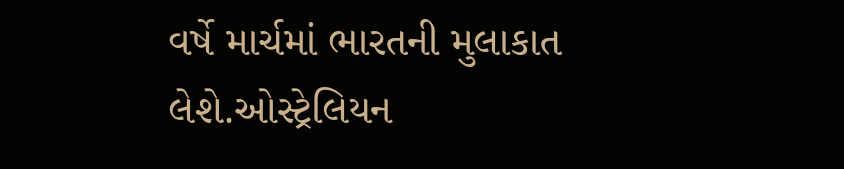વર્ષે માર્ચમાં ભારતની મુલાકાત લેશે.ઓસ્ટ્રેલિયન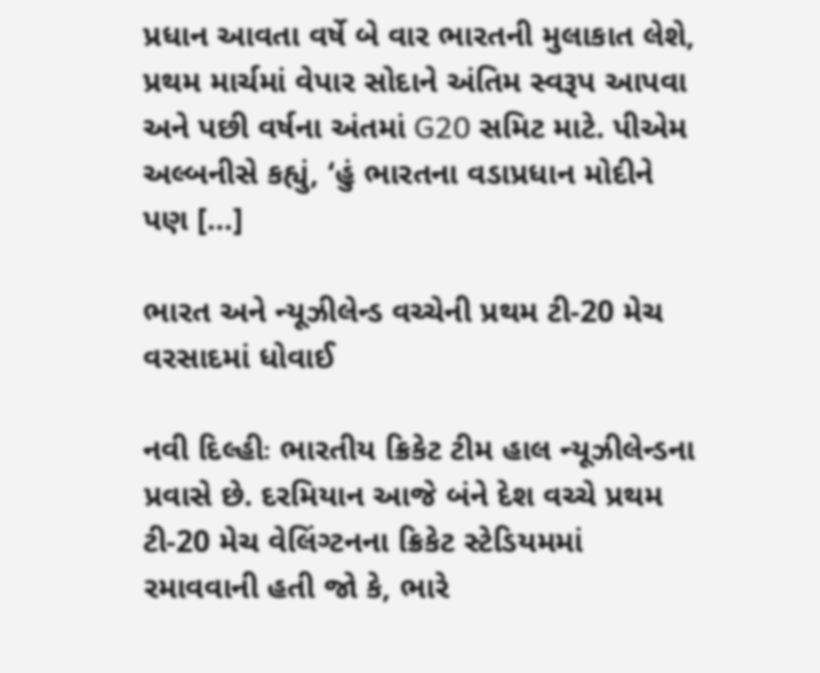પ્રધાન આવતા વર્ષે બે વાર ભારતની મુલાકાત લેશે, પ્રથમ માર્ચમાં વેપાર સોદાને અંતિમ સ્વરૂપ આપવા અને પછી વર્ષના અંતમાં G20 સમિટ માટે. પીએમ અલ્બનીસે કહ્યું, ‘હું ભારતના વડાપ્રધાન મોદીને પણ […]

ભારત અને ન્યૂઝીલેન્ડ વચ્ચેની પ્રથમ ટી-20 મેચ વરસાદમાં ધોવાઈ

નવી દિલ્હીઃ ભારતીય ક્રિકેટ ટીમ હાલ ન્યૂઝીલેન્ડના પ્રવાસે છે. દરમિયાન આજે બંને દેશ વચ્ચે પ્રથમ ટી-20 મેચ વેલિંગ્ટનના ક્રિકેટ સ્ટેડિયમમાં રમાવવાની હતી જો કે, ભારે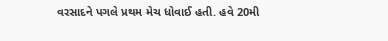વરસાદને પગલે પ્રથમ મેચ ધોવાઈ હતી. હવે 20મી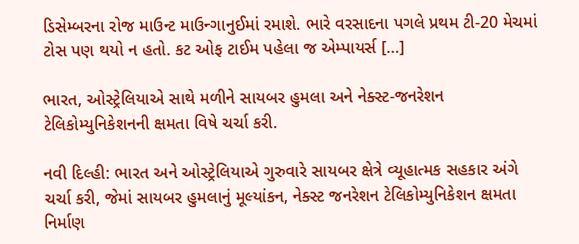ડિસેમ્બરના રોજ માઉન્ટ માઉન્ગાનુઈમાં રમાશે. ભારે વરસાદના પગલે પ્રથમ ટી-20 મેચમાં ટોસ પણ થયો ન હતો. કટ ઓફ ટાઈમ પહેલા જ એમ્પાયર્સ […]

ભારત, ઓસ્ટ્રેલિયાએ સાથે મળીને સાયબર હુમલા અને નેક્સ્ટ-જનરેશન ટેલિકોમ્યુનિકેશનની ક્ષમતા વિષે ચર્ચા કરી.

નવી દિલ્હી: ભારત અને ઓસ્ટ્રેલિયાએ ગુરુવારે સાયબર ક્ષેત્રે વ્યૂહાત્મક સહકાર અંગે ચર્ચા કરી, જેમાં સાયબર હુમલાનું મૂલ્યાંકન, નેક્સ્ટ જનરેશન ટેલિકોમ્યુનિકેશન ક્ષમતા નિર્માણ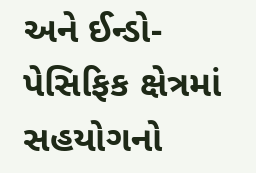અને ઈન્ડો-પેસિફિક ક્ષેત્રમાં સહયોગનો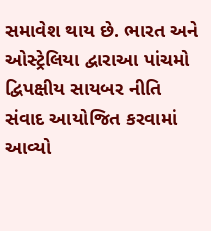સમાવેશ થાય છે. ભારત અને ઓસ્ટ્રેલિયા દ્વારાઆ પાંચમો દ્વિપક્ષીય સાયબર નીતિ સંવાદ આયોજિત કરવામાં આવ્યો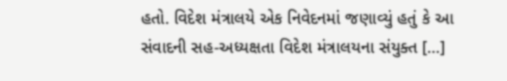હતો. વિદેશ મંત્રાલયે એક નિવેદનમાં જણાવ્યું હતું કે આ સંવાદની સહ-અધ્યક્ષતા વિદેશ મંત્રાલયના સંયુક્ત […]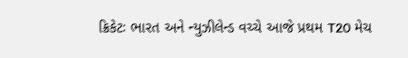ક્રિકેટઃ ભારત અને ન્યુઝીલેન્ડ વચ્ચે આજે પ્રથમ T20 મેચ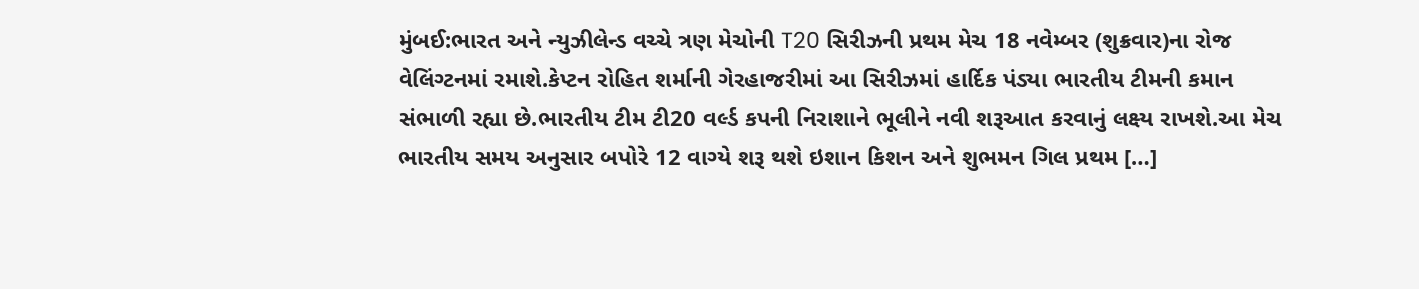મુંબઈ:ભારત અને ન્યુઝીલેન્ડ વચ્ચે ત્રણ મેચોની T20 સિરીઝની પ્રથમ મેચ 18 નવેમ્બર (શુક્રવાર)ના રોજ વેલિંગ્ટનમાં રમાશે.કેપ્ટન રોહિત શર્માની ગેરહાજરીમાં આ સિરીઝમાં હાર્દિક પંડ્યા ભારતીય ટીમની કમાન સંભાળી રહ્યા છે.ભારતીય ટીમ ટી20 વર્લ્ડ કપની નિરાશાને ભૂલીને નવી શરૂઆત કરવાનું લક્ષ્ય રાખશે.આ મેચ ભારતીય સમય અનુસાર બપોરે 12 વાગ્યે શરૂ થશે ઇશાન કિશન અને શુભમન ગિલ પ્રથમ […]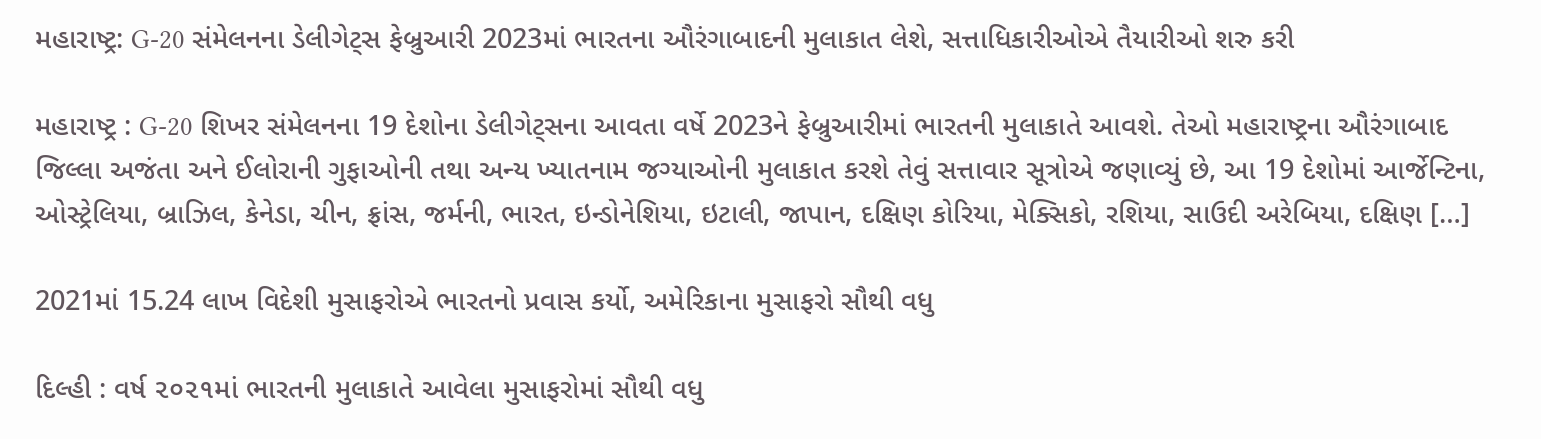મહારાષ્ટ્ર: G-20 સંમેલનના ડેલીગેટ્સ ફેબ્રુઆરી 2023માં ભારતના ઔરંગાબાદની મુલાકાત લેશે, સત્તાધિકારીઓએ તૈયારીઓ શરુ કરી

મહારાષ્ટ્ર : G-20 શિખર સંમેલનના 19 દેશોના ડેલીગેટ્સના આવતા વર્ષે 2023ને ફેબ્રુઆરીમાં ભારતની મુલાકાતે આવશે. તેઓ મહારાષ્ટ્રના ઔરંગાબાદ જિલ્લા અજંતા અને ઈલોરાની ગુફાઓની તથા અન્ય ખ્યાતનામ જગ્યાઓની મુલાકાત કરશે તેવું સત્તાવાર સૂત્રોએ જણાવ્યું છે, આ 19 દેશોમાં આર્જેન્ટિના, ઓસ્ટ્રેલિયા, બ્રાઝિલ, કેનેડા, ચીન, ફ્રાંસ, જર્મની, ભારત, ઇન્ડોનેશિયા, ઇટાલી, જાપાન, દક્ષિણ કોરિયા, મેક્સિકો, રશિયા, સાઉદી અરેબિયા, દક્ષિણ […]

2021માં 15.24 લાખ વિદેશી મુસાફરોએ ભારતનો પ્રવાસ કર્યો, અમેરિકાના મુસાફરો સૌથી વધુ

દિલ્હી : વર્ષ ૨૦૨૧માં ભારતની મુલાકાતે આવેલા મુસાફરોમાં સૌથી વધુ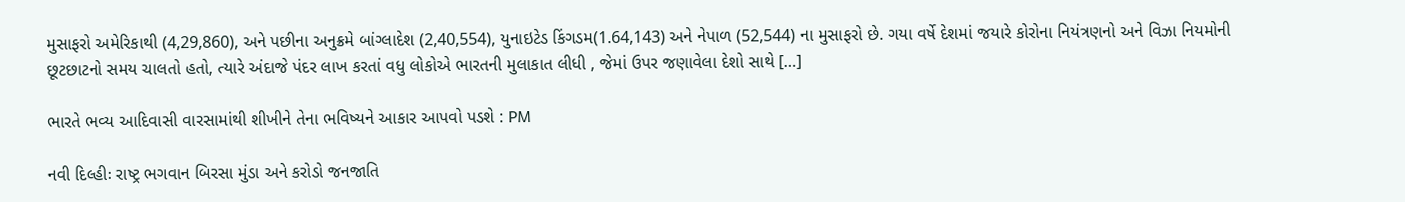મુસાફરો અમેરિકાથી (4,29,860), અને પછીના અનુક્રમે બાંગ્લાદેશ (2,40,554), યુનાઇટેડ કિંગડમ(1.64,143) અને નેપાળ (52,544) ના મુસાફરો છે. ગયા વર્ષે દેશમાં જયારે કોરોના નિયંત્રણનો અને વિઝા નિયમોની છૂટછાટનો સમય ચાલતો હતો, ત્યારે અંદાજે પંદર લાખ કરતાં વધુ લોકોએ ભારતની મુલાકાત લીધી , જેમાં ઉપર જણાવેલા દેશો સાથે […]

ભારતે ભવ્ય આદિવાસી વારસામાંથી શીખીને તેના ભવિષ્યને આકાર આપવો પડશે : PM

નવી દિલ્હીઃ રાષ્ટ્ર ભગવાન બિરસા મુંડા અને કરોડો જનજાતિ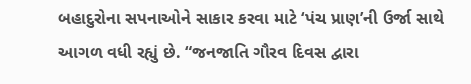બહાદુરોના સપનાઓને સાકાર કરવા માટે ‘પંચ પ્રાણ’ની ઉર્જા સાથે આગળ વધી રહ્યું છે. “જનજાતિ ગૌરવ દિવસ દ્વારા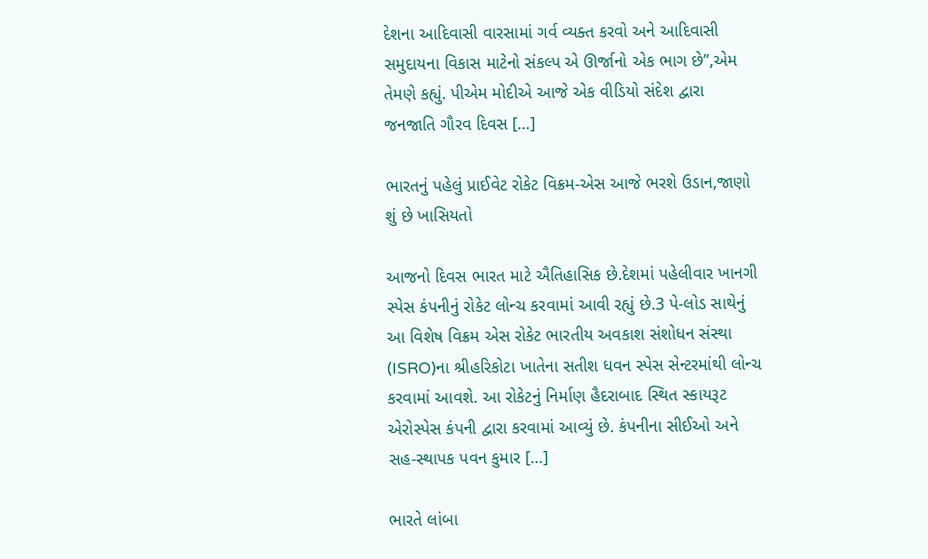દેશના આદિવાસી વારસામાં ગર્વ વ્યક્ત કરવો અને આદિવાસી સમુદાયના વિકાસ માટેનો સંકલ્પ એ ઊર્જાનો એક ભાગ છે”,એમ તેમણે કહ્યું. પીએમ મોદીએ આજે એક વીડિયો સંદેશ દ્વારા જનજાતિ ગૌરવ દિવસ […]

ભારતનું પહેલું પ્રાઈવેટ રોકેટ વિક્રમ-એસ આજે ભરશે ઉડાન,જાણો શું છે ખાસિયતો

આજનો દિવસ ભારત માટે ઐતિહાસિક છે.દેશમાં પહેલીવાર ખાનગી સ્પેસ કંપનીનું રોકેટ લોન્ચ કરવામાં આવી રહ્યું છે.3 પે-લોડ સાથેનું આ વિશેષ વિક્રમ એસ રોકેટ ભારતીય અવકાશ સંશોધન સંસ્થા (ISRO)ના શ્રીહરિકોટા ખાતેના સતીશ ધવન સ્પેસ સેન્ટરમાંથી લોન્ચ કરવામાં આવશે. આ રોકેટનું નિર્માણ હૈદરાબાદ સ્થિત સ્કાયરૂટ એરોસ્પેસ કંપની દ્વારા કરવામાં આવ્યું છે. કંપનીના સીઈઓ અને સહ-સ્થાપક પવન કુમાર […]

ભારતે લાંબા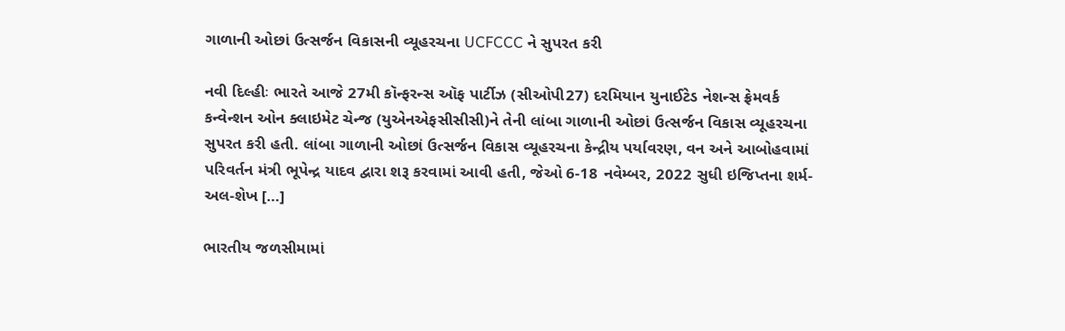ગાળાની ઓછાં ઉત્સર્જન વિકાસની વ્યૂહરચના UCFCCC ને સુપરત કરી

નવી દિલ્હીઃ ભારતે આજે 27મી કૉન્ફરન્સ ઑફ પાર્ટીઝ (સીઓપી27) દરમિયાન યુનાઈટેડ નેશન્સ ફ્રેમવર્ક કન્વેન્શન ઓન ક્લાઇમેટ ચેન્જ (યુએનએફસીસીસી)ને તેની લાંબા ગાળાની ઓછાં ઉત્સર્જન વિકાસ વ્યૂહરચના સુપરત કરી હતી. લાંબા ગાળાની ઓછાં ઉત્સર્જન વિકાસ વ્યૂહરચના કેન્દ્રીય પર્યાવરણ, વન અને આબોહવામાં પરિવર્તન મંત્રી ભૂપેન્દ્ર યાદવ દ્વારા શરૂ કરવામાં આવી હતી, જેઓ 6-18 નવેમ્બર, 2022 સુધી ઇજિપ્તના શર્મ-અલ-શેખ […]

ભારતીય જળસીમામાં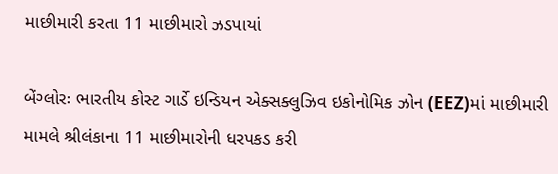માછીમારી કરતા 11 માછીમારો ઝડપાયાં

બેંગ્લોરઃ ભારતીય કોસ્ટ ગાર્ડે ઇન્ડિયન એક્સક્લુઝિવ ઇકોનોમિક ઝોન (EEZ)માં માછીમારી મામલે શ્રીલંકાના 11 માછીમારોની ધરપકડ કરી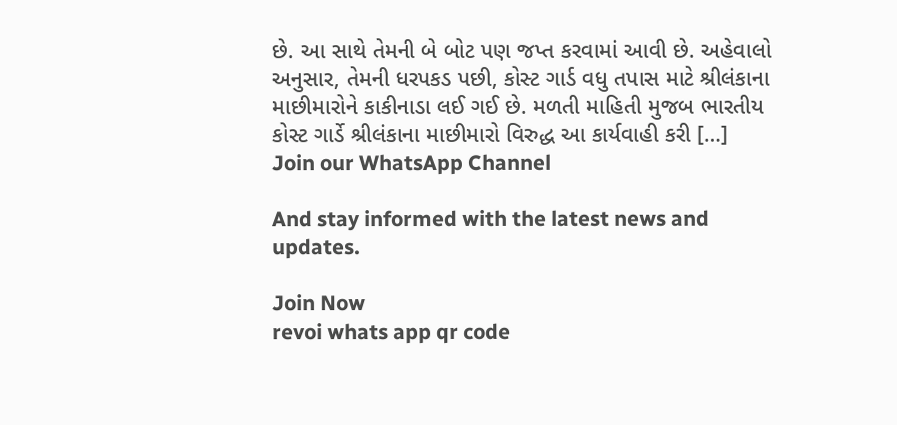છે. આ સાથે તેમની બે બોટ પણ જપ્ત કરવામાં આવી છે. અહેવાલો અનુસાર, તેમની ધરપકડ પછી, કોસ્ટ ગાર્ડ વધુ તપાસ માટે શ્રીલંકાના માછીમારોને કાકીનાડા લઈ ગઈ છે. મળતી માહિતી મુજબ ભારતીય કોસ્ટ ગાર્ડે શ્રીલંકાના માછીમારો વિરુદ્ધ આ કાર્યવાહી કરી […]
Join our WhatsApp Channel

And stay informed with the latest news and updates.

Join Now
revoi whats app qr code